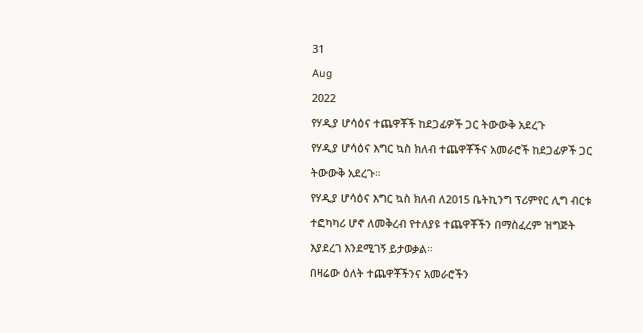31
Aug
2022
የሃዲያ ሆሳዕና ተጨዋቾች ከደጋፊዎች ጋር ትውውቅ አደረጉ
የሃዲያ ሆሳዕና እግር ኳስ ክለብ ተጨዋቾችና አመራሮች ከደጋፊዎች ጋር ትውውቅ አደረጉ።
የሃዲያ ሆሳዕና እግር ኳስ ክለብ ለ2015 ቤትኪንግ ፕሪምየር ሊግ ብርቱ ተፎካካሪ ሆኖ ለመቅረብ የተለያዩ ተጨዋቾችን በማስፈረም ዝግጅት እያደረገ እንደሚገኝ ይታወቃል።
በዛሬው ዕለት ተጨዋቾችንና አመራሮችን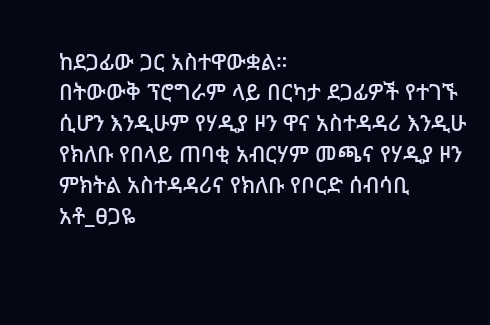ከደጋፊው ጋር አስተዋውቋል።
በትውውቅ ፕሮግራም ላይ በርካታ ደጋፊዎች የተገኙ ሲሆን እንዲሁም የሃዲያ ዞን ዋና አስተዳዳሪ እንዲሁ የክለቡ የበላይ ጠባቂ አብርሃም መጫና የሃዲያ ዞን ምክትል አስተዳዳሪና የክለቡ የቦርድ ሰብሳቢ አቶ_ፀጋዬ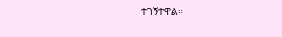ተገኝተዋል።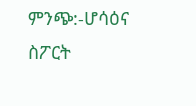ምንጭ:-ሆሳዕና ስፖርት